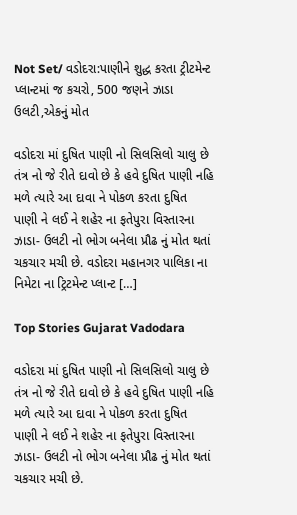Not Set/ વડોદરા:પાણીને શુદ્ધ કરતા ટ્રીટમેન્ટ પ્લાન્ટમાં જ કચરો, 500 જણને ઝાડા ઉલટી,એકનું મોત

વડોદરા માં દુષિત પાણી નો સિલસિલો ચાલુ છે તંત્ર નો જે રીતે દાવો છે કે હવે દુષિત પાણી નહિ મળે ત્યારે આ દાવા ને પોકળ કરતા દુષિત પાણી ને લઈ ને શહેર ના ફતેપુરા વિસ્તારના ઝાડા- ઉલટી નો ભોગ બનેલા પ્રૌઢ નું મોત થતાં ચકચાર મચી છે. વડોદરા મહાનગર પાલિકા ના નિમેટા ના ટ્રિટમેન્ટ પ્લાન્ટ […]

Top Stories Gujarat Vadodara

વડોદરા માં દુષિત પાણી નો સિલસિલો ચાલુ છે તંત્ર નો જે રીતે દાવો છે કે હવે દુષિત પાણી નહિ મળે ત્યારે આ દાવા ને પોકળ કરતા દુષિત પાણી ને લઈ ને શહેર ના ફતેપુરા વિસ્તારના ઝાડા- ઉલટી નો ભોગ બનેલા પ્રૌઢ નું મોત થતાં ચકચાર મચી છે.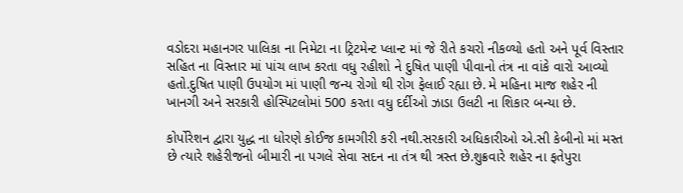વડોદરા મહાનગર પાલિકા ના નિમેટા ના ટ્રિટમેન્ટ પ્લાન્ટ માં જે રીતે કચરો નીકળ્યો હતો અને પૂર્વ વિસ્તાર સહિત ના વિસ્તાર માં પાંચ લાખ કરતા વધુ રહીશો ને દુષિત પાણી પીવાનો તંત્ર ના વાંકે વારો આવ્યો હતો.દુષિત પાણી ઉપયોગ માં પાણી જન્ય રોગો થી રોગ ફેલાઈ રહ્યા છે. મે મહિના માજ શહેર ની ખાનગી અને સરકારી હોસ્પિટલોમાં 500 કરતા વધુ દર્દીઓ ઝાડા ઉલટી ના શિકાર બન્યા છે.

કોર્પોરેશન દ્વારા યુદ્ધ ના ધોરણે કોઈજ કામગીરી કરી નથી.સરકારી અધિકારીઓ એ.સી કેબીનો માં મસ્ત છે ત્યારે શહેરીજનો બીમારી ના પગલે સેવા સદન ના તંત્ર થી ત્રસ્ત છે.શુક્રવારે શહેર ના ફતેપુરા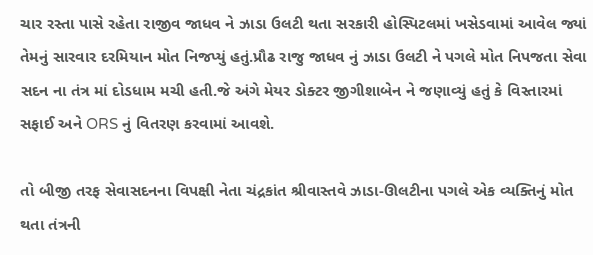ચાર રસ્તા પાસે રહેતા રાજીવ જાધવ ને ઝાડા ઉલટી થતા સરકારી હોસ્પિટલમાં ખસેડવામાં આવેલ જ્યાં તેમનું સારવાર દરમિયાન મોત નિજપ્યું હતું.પ્રૌઢ રાજુ જાધવ નું ઝાડા ઉલટી ને પગલે મોત નિપજતા સેવા સદન ના તંત્ર માં દોડધામ મચી હતી.જે અંગે મેયર ડોક્ટર જીગીશાબેન ને જણાવ્યું હતું કે વિસ્તારમાં સફાઈ અને ORS નું વિતરણ કરવામાં આવશે.

તો બીજી તરફ સેવાસદનના વિપક્ષી નેતા ચંદ્રકાંત શ્રીવાસ્તવે ઝાડા-ઊલટીના પગલે એક વ્યક્તિનું મોત થતા તંત્રની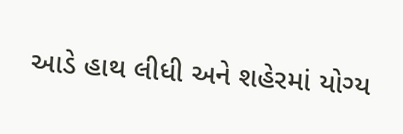આડે હાથ લીધી અને શહેરમાં યોગ્ય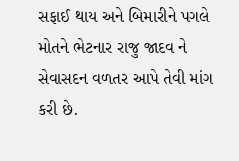સફાઈ થાય અને બિમારીને પગલે મોતને ભેટનાર રાજુ જાદવ ને સેવાસદન વળતર આપે તેવી માંગ કરી છે.